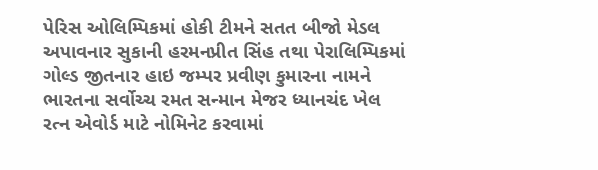પેરિસ ઓલિમ્પિકમાં હોકી ટીમને સતત બીજો મેડલ અપાવનાર સુકાની હરમનપ્રીત સિંહ તથા પેરાલિમ્પિકમાં ગોલ્ડ જીતનાર હાઇ જમ્પર પ્રવીણ કુમારના નામને ભારતના સર્વોચ્ચ રમત સન્માન મેજર ધ્યાનચંદ ખેલ રત્ન એવોર્ડ માટે નોમિનેટ કરવામાં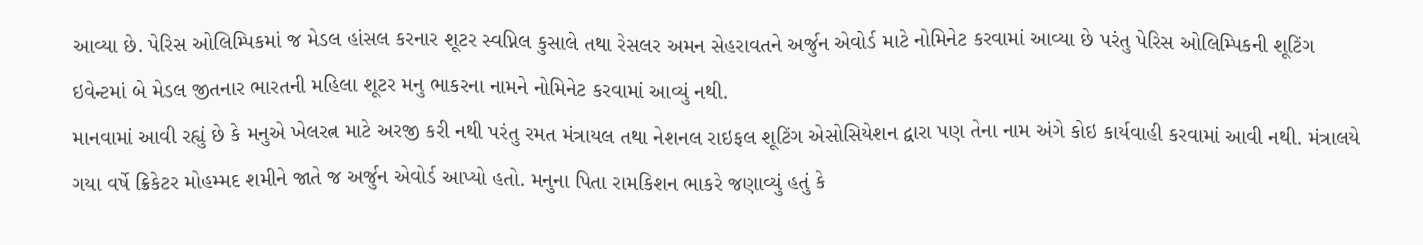આવ્યા છે. પેરિસ ઓલિમ્પિકમાં જ મેડલ હાંસલ કરનાર શૂટર સ્વપ્નિલ કુસાલે તથા રેસલર અમન સેહરાવતને અર્જુન એવોર્ડ માટે નોમિનેટ કરવામાં આવ્યા છે પરંતુ પેરિસ ઓલિમ્પિકની શૂટિંગ ઇવેન્ટમાં બે મેડલ જીતનાર ભારતની મહિલા શૂટર મનુ ભાકરના નામને નોમિનેટ કરવામાં આવ્યું નથી.
માનવામાં આવી રહ્યું છે કે મનુએ ખેલરત્ન માટે અરજી કરી નથી પરંતુ રમત મંત્રાયલ તથા નેશનલ રાઇફલ શૂટિંગ એસોસિયેશન દ્વારા પણ તેના નામ અંગે કોઇ કાર્યવાહી કરવામાં આવી નથી. મંત્રાલયે ગયા વર્ષે ક્રિકેટર મોહમ્મદ શમીને જાતે જ અર્જુન એવોર્ડ આપ્યો હતો. મનુના પિતા રામકિશન ભાકરે જણાવ્યું હતું કે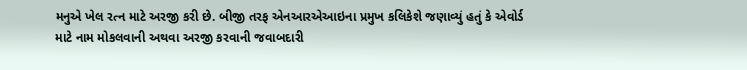મનુએ ખેલ રત્ન માટે અરજી કરી છે. બીજી તરફ એનઆરએઆઇના પ્રમુખ કલિકેશે જણાવ્યું હતું કે એવોર્ડ માટે નામ મોકલવાની અથવા અરજી કરવાની જવાબદારી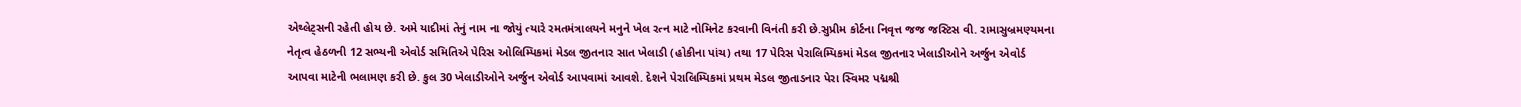એથ્લેટ્સની રહેતી હોય છે. અમે યાદીમાં તેનું નામ ના જોયું ત્યારે રમતમંત્રાલયને મનુને ખેલ રત્ન માટે નોમિનેટ કરવાની વિનંતી કરી છે.સુપ્રીમ કોર્ટના નિવૃત્ત જજ જસ્ટિસ વી. રામાસુબ્રમણ્યમના નેતૃત્વ હેઠળની 12 સભ્યની એવોર્ડ સમિતિએ પેરિસ ઓલિમ્પિકમાં મેડલ જીતનાર સાત ખેલાડી (હોકીના પાંચ) તથા 17 પેરિસ પેરાલિમ્પિકમાં મેડલ જીતનાર ખેલાડીઓને અર્જુન એવોર્ડ આપવા માટેની ભલામણ કરી છે. કુલ 30 ખેલાડીઓને અર્જુન એવોર્ડ આપવામાં આવશે. દેશને પેરાલિમ્પિકમાં પ્રથમ મેડલ જીતાડનાર પેરા સ્વિમર પદ્મશ્રી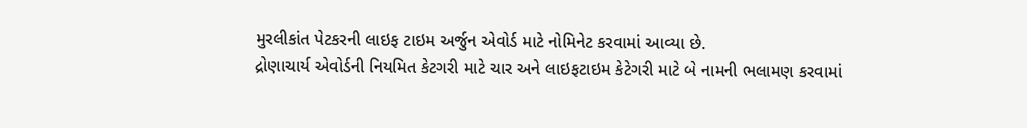મુરલીકાંત પેટકરની લાઇફ ટાઇમ અર્જુન એવોર્ડ માટે નોમિનેટ કરવામાં આવ્યા છે.
દ્રોણાચાર્ય એવોર્ડની નિયમિત કેટગરી માટે ચાર અને લાઇફટાઇમ કેટેગરી માટે બે નામની ભલામણ કરવામાં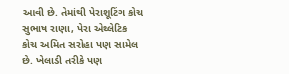આવી છે. તેમાંથી પેરાશૂટિંગ કોચ સુભાષ રાણા, પેરા એથ્લેટિક કોચ અમિત સરોહા પણ સામેલ છે. ખેલાડી તરીકે પણ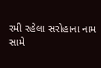રમી રહેલા સરોહાના નામ સામે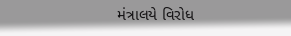મંત્રાલયે વિરોધ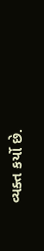વ્યક્ત કર્યો છે.